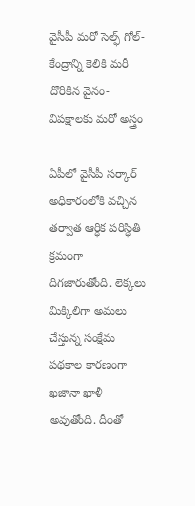వైసీపీ మరో సెల్ఫ్ గోల్- కేంద్రాన్ని కెలికి మరీ దొరికిన వైనం- విపక్షాలకు మరో అస్త్రం

ఏపీలో వైసీపీ సర్కార్ అధికారంలోకి వచ్చిన తర్వాత ఆర్ధిక పరిస్ధితి క్రమంగా దిగజారుతోంది. లెక్కలు మిక్కిలిగా అమలు చేస్తున్న సంక్షేమ పథకాల కారణంగా ఖజానా ఖాళీ అవుతోంది. దీంతో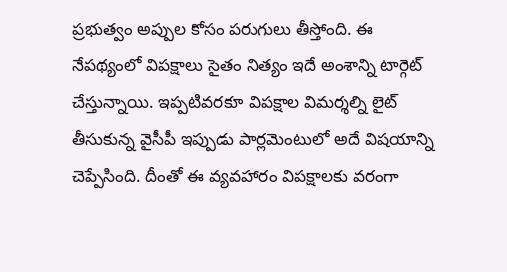ప్రభుత్వం అప్పుల కోసం పరుగులు తీస్తోంది. ఈ నేపథ్యంలో విపక్షాలు సైతం నిత్యం ఇదే అంశాన్ని టార్గెట్ చేస్తున్నాయి. ఇప్పటివరకూ విపక్షాల విమర్శల్ని లైట్ తీసుకున్న వైసీపీ ఇప్పుడు పార్లమెంటులో అదే విషయాన్ని చెప్పేసింది. దీంతో ఈ వ్యవహారం విపక్షాలకు వరంగా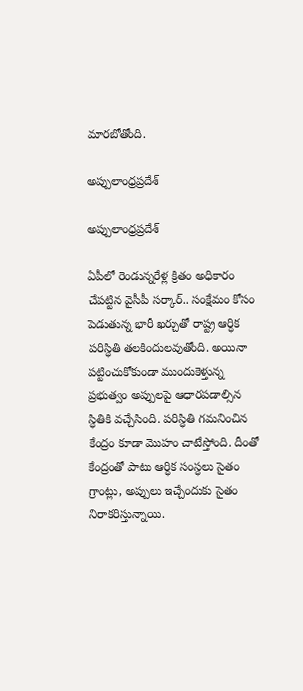మారబోతోంది.

అప్పులాంధ్రప్రదేశ్

అప్పులాంధ్రప్రదేశ్

ఏపీలో రెండున్నరేళ్ల క్రితం అధికారం చేపట్టిన వైసీపీ సర్కార్.. సంక్షేమం కోసం పెడుతున్న భారీ ఖర్చుతో రాష్ట్ర ఆర్ధిక పరిస్ధితి తలకిందులవుతోంది. అయినా పట్టించుకోకుండా ముందుకెళ్తున్న ప్రభుత్వం అప్పులపై ఆధారపడాల్సిన స్ధితికి వచ్చేసింది. పరిస్ధితి గమనించిన కేంద్రం కూడా మొహం చాటేస్తోంది. దీంతో కేంద్రంతో పాటు ఆర్ధిక సంస్ధలు సైతం గ్రాంట్లు, అప్పులు ఇచ్చేందుకు సైతం నిరాకరిస్తున్నాయి.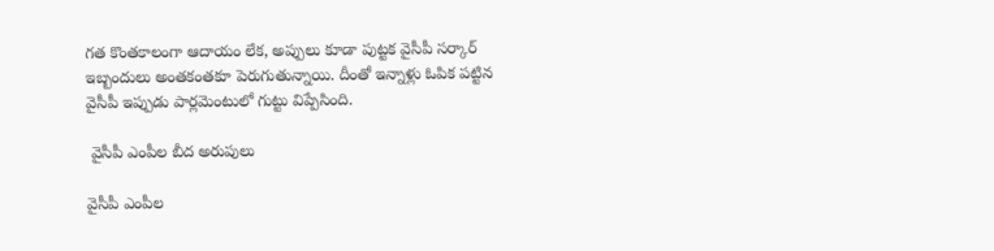గత కొంతకాలంగా ఆదాయం లేక, అప్పులు కూడా పుట్టక వైసీపీ సర్కార్ ఇబ్బందులు అంతకంతకూ పెరుగుతున్నాయి. దీంతో ఇన్నాళ్లు ఓపిక పట్టిన వైసీపీ ఇప్పుడు పార్లమెంటులో గుట్టు విప్పేసింది.

 వైసీపీ ఎంపీల బీద అరుపులు

వైసీపీ ఎంపీల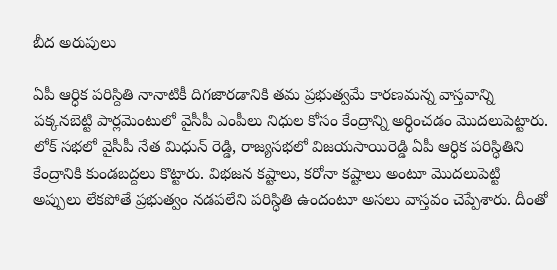బీద అరుపులు

ఏపీ ఆర్ధిక పరిస్దితి నానాటికీ దిగజారడానికి తమ ప్రభుత్వమే కారణమన్న వాస్తవాన్ని పక్కనబెట్టి పార్లమెంటులో వైసీపీ ఎంపీలు నిధుల కోసం కేంద్రాన్ని అర్ధించడం మొదలుపెట్టారు. లోక్ సభలో వైసీపీ నేత మిధున్ రెడ్డి, రాజ్యసభలో విజయసాయిరెడ్డి ఏపీ ఆర్ధిక పరిస్ధితిని కేంద్రానికి కుండబద్దలు కొట్టారు. విభజన కష్టాలు, కరోనా కష్టాలు అంటూ మొదలుపెట్టి అప్పులు లేకపోతే ప్రభుత్వం నడపలేని పరిస్ధితి ఉందంటూ అసలు వాస్తవం చెప్పేశారు. దీంతో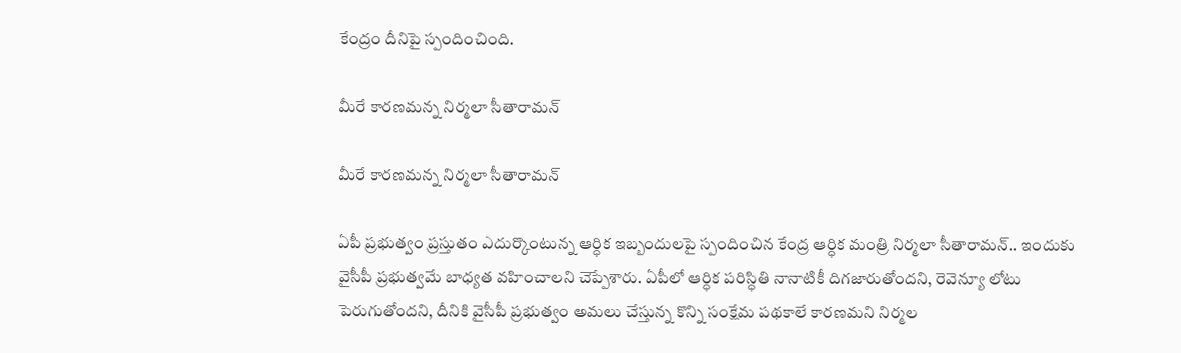కేంద్రం దీనిపై స్పందించింది.

మీరే కారణమన్న నిర్మలా సీతారామన్

మీరే కారణమన్న నిర్మలా సీతారామన్

ఏపీ ప్రభుత్వం ప్రస్తుతం ఎదుర్కొంటున్న ఆర్ధిక ఇబ్బందులపై స్పందించిన కేంద్ర ఆర్ధిక మంత్రి నిర్మలా సీతారామన్.. ఇందుకు వైసీపీ ప్రభుత్వమే బాధ్యత వహించాలని చెప్పేశారు. ఏపీలో ఆర్ధిక పరిస్ధితి నానాటికీ దిగజారుతోందని, రెవెన్యూ లోటు పెరుగుతోందని, దీనికి వైసీపీ ప్రభుత్వం అమలు చేస్తున్న కొన్ని సంక్షేమ పథకాలే కారణమని నిర్మల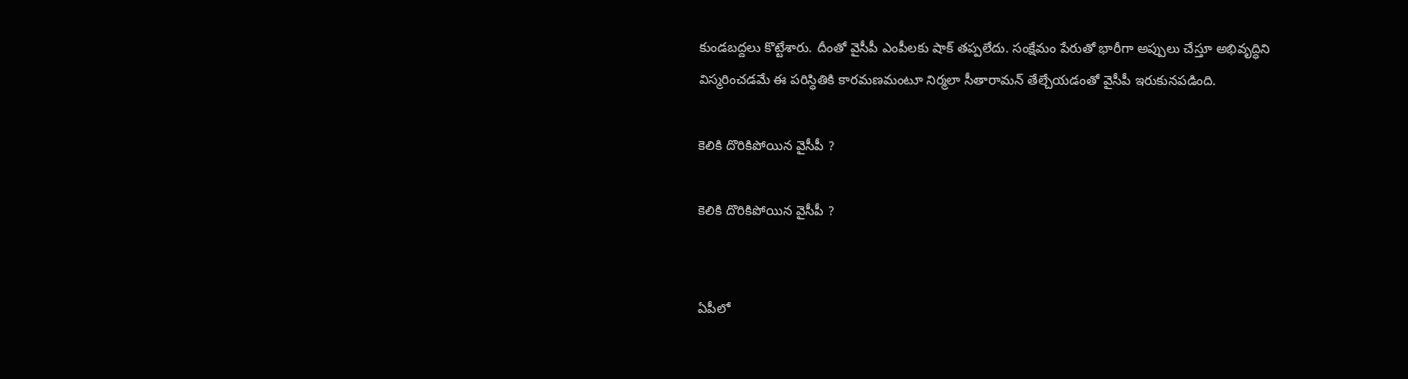కుండబద్దలు కొట్టేశారు. దీంతో వైసీపీ ఎంపీలకు షాక్ తప్పలేదు. సంక్షేమం పేరుతో భారీగా అప్పులు చేస్తూ అభివృద్ధిని విస్మరించడమే ఈ పరిస్ధితికి కారమణమంటూ నిర్మలా సీతారామన్ తేల్చేయడంతో వైసీపీ ఇరుకునపడింది.

కెలికి దొరికిపోయిన వైసీపీ ?

కెలికి దొరికిపోయిన వైసీపీ ?


ఏపీలో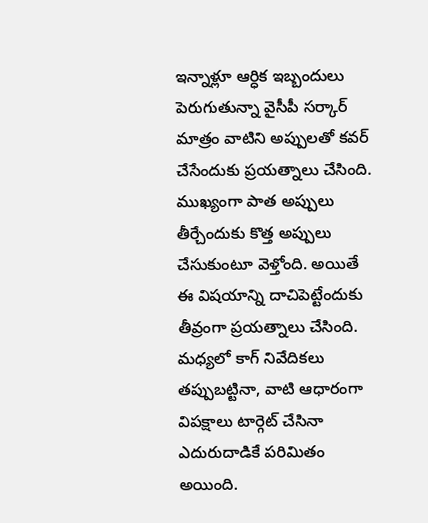ఇన్నాళ్లూ ఆర్ధిక ఇబ్బందులు పెరుగుతున్నా వైసీపీ సర్కార్ మాత్రం వాటిని అప్పులతో కవర్ చేసేందుకు ప్రయత్నాలు చేసింది. ముఖ్యంగా పాత అప్పులు తీర్చేందుకు కొత్త అప్పులు చేసుకుంటూ వెళ్తోంది. అయితే ఈ విషయాన్ని దాచిపెట్టేందుకు తీవ్రంగా ప్రయత్నాలు చేసింది. మధ్యలో కాగ్ నివేదికలు తప్పుబట్టినా, వాటి ఆధారంగా విపక్షాలు టార్గెట్ చేసినా ఎదురుదాడికే పరిమితం అయింది.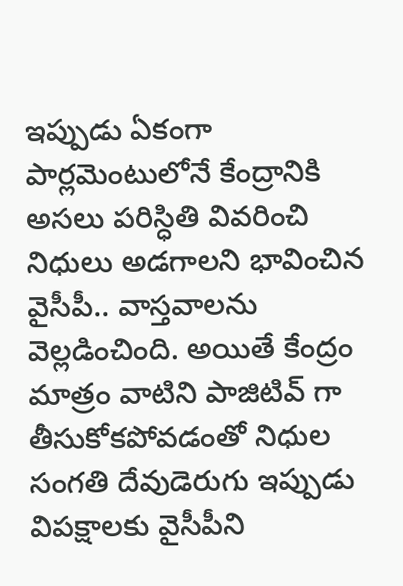ఇప్పుడు ఏకంగా పార్లమెంటులోనే కేంద్రానికి అసలు పరిస్ధితి వివరించి నిధులు అడగాలని భావించిన వైసీపీ.. వాస్తవాలను వెల్లడించింది. అయితే కేంద్రం మాత్రం వాటిని పాజిటివ్ గా తీసుకోకపోవడంతో నిధుల సంగతి దేవుడెరుగు ఇప్పుడు విపక్షాలకు వైసీపీని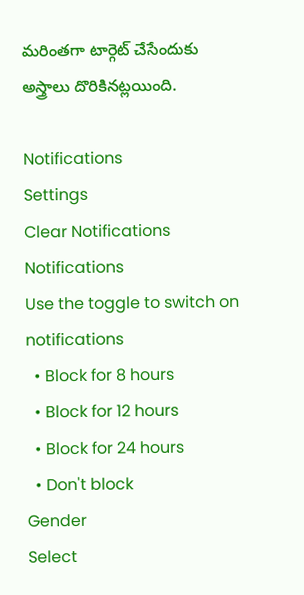మరింతగా టార్గెట్ చేసేందుకు అస్త్రాలు దొరికినట్లయింది.

Notifications
Settings
Clear Notifications
Notifications
Use the toggle to switch on notifications
  • Block for 8 hours
  • Block for 12 hours
  • Block for 24 hours
  • Don't block
Gender
Select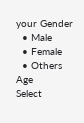your Gender
  • Male
  • Female
  • Others
Age
Select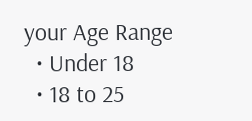your Age Range
  • Under 18
  • 18 to 25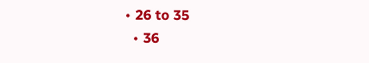• 26 to 35
  • 36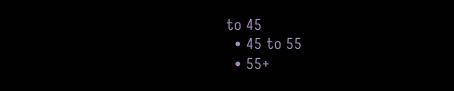to 45
  • 45 to 55
  • 55+